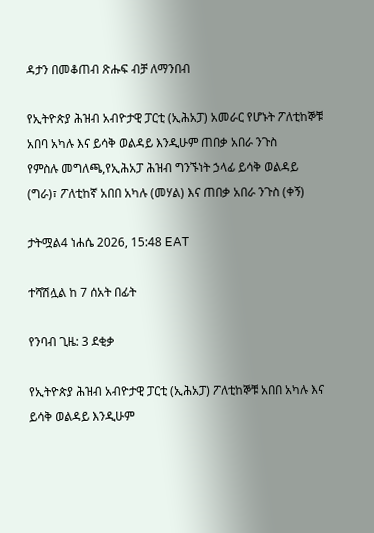ዳታን በመቆጠብ ጽሑፍ ብቻ ለማንበብ

የኢትዮጵያ ሕዝብ አብዮታዊ ፓርቲ (ኢሕአፓ) አመራር የሆኑት ፖለቲከኞቹ አበባ አካሉ እና ይሳቅ ወልዳይ እንዲሁም ጠበቃ አበራ ንጉስ
የምስሉ መግለጫ,የኢሕአፓ ሕዝብ ግንኙነት ኃላፊ ይሳቅ ወልዳይ (ግራ)፣ ፖለቲከኛ አበበ አካሉ (መሃል) እና ጠበቃ አበራ ንጉስ (ቀኝ)

ታትሟል4 ነሐሴ 2026, 15:48 EAT

ተሻሽሏል ከ 7 ሰአት በፊት

የንባብ ጊዜ: 3 ደቂቃ

የኢትዮጵያ ሕዝብ አብዮታዊ ፓርቲ (ኢሕአፓ) ፖለቲከኞቹ አበበ አካሉ እና ይሳቅ ወልዳይ እንዲሁም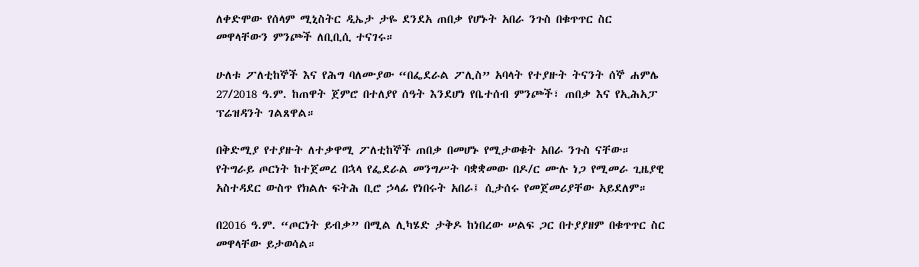ለቀድሞው የሰላም ሚኒስትር ዲኤታ ታዬ ደንደአ ጠበቃ የሆኑት አበራ ንጉስ በቁጥጥር ስር መዋላቸውን ምንጮች ለቢቢሲ ተናገሩ።

ሁለቱ ፖለቲከኞች እና የሕግ ባለሙያው “በፌደራል ፖሊስ” አባላት የተያዙት ትናንት ሰኞ ሐምሌ 27/2018 ዓ.ም. ከጠዋት ጀምሮ በተለያየ ሰዓት እንደሆነ የቤተሰብ ምንጮች፣ ጠበቃ እና የኢሕአፓ ፕሬዝዳንት ገልጸዋል።

በቅድሚያ የተያዙት ለተቃዋሚ ፖለቲከኞች ጠበቃ በመሆኑ የሚታወቁት አበራ ንጉስ ናቸው። የትግራይ ጦርነት ከተጀመረ በኋላ የፌደራል መንግሥት ባቋቋመው በዶ/ር ሙሉ ነጋ የሚመራ ጊዜያዊ አስተዳደር ውስጥ የክልሉ ፍትሕ ቢሮ ኃላፊ የነበሩት አበራ፤ ሲታሰሩ የመጀመሪያቸው አይደለም።

በ2016 ዓ.ም. “ጦርነት ይብቃ” በሚል ሊካሄድ ታቅዶ ከነበረው ሠልፍ ጋር በተያያዘም በቁጥጥር ስር መዋላቸው ይታወሳል።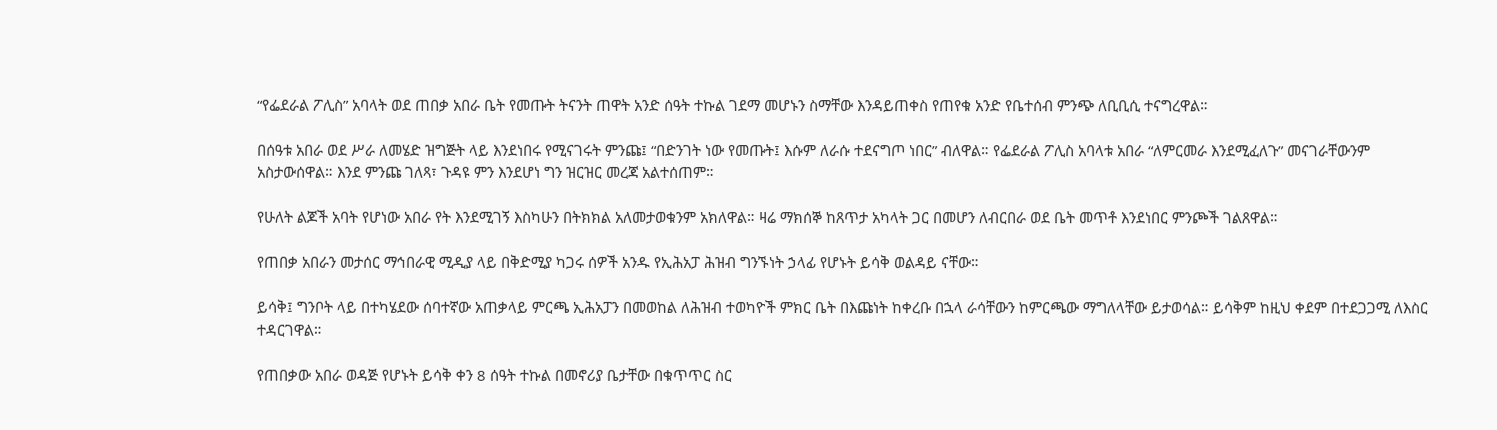“የፌደራል ፖሊስ” አባላት ወደ ጠበቃ አበራ ቤት የመጡት ትናንት ጠዋት አንድ ሰዓት ተኩል ገደማ መሆኑን ስማቸው እንዳይጠቀስ የጠየቁ አንድ የቤተሰብ ምንጭ ለቢቢሲ ተናግረዋል።

በሰዓቱ አበራ ወደ ሥራ ለመሄድ ዝግጅት ላይ እንደነበሩ የሚናገሩት ምንጩ፤ “በድንገት ነው የመጡት፤ እሱም ለራሱ ተደናግጦ ነበር” ብለዋል። የፌደራል ፖሊስ አባላቱ አበራ “ለምርመራ እንደሚፈለጉ” መናገራቸውንም አስታውሰዋል። እንደ ምንጩ ገለጻ፣ ጉዳዩ ምን እንደሆነ ግን ዝርዝር መረጃ አልተሰጠም።

የሁለት ልጆች አባት የሆነው አበራ የት እንደሚገኝ እስካሁን በትክክል አለመታወቁንም አክለዋል። ዛሬ ማክሰኞ ከጸጥታ አካላት ጋር በመሆን ለብርበራ ወደ ቤት መጥቶ እንደነበር ምንጮች ገልጸዋል።

የጠበቃ አበራን መታሰር ማኅበራዊ ሚዲያ ላይ በቅድሚያ ካጋሩ ሰዎች አንዱ የኢሕአፓ ሕዝብ ግንኙነት ኃላፊ የሆኑት ይሳቅ ወልዳይ ናቸው።

ይሳቅ፤ ግንቦት ላይ በተካሄደው ሰባተኛው አጠቃላይ ምርጫ ኢሕአፓን በመወከል ለሕዝብ ተወካዮች ምክር ቤት በእጩነት ከቀረቡ በኋላ ራሳቸውን ከምርጫው ማግለላቸው ይታወሳል። ይሳቅም ከዚህ ቀደም በተደጋጋሚ ለእስር ተዳርገዋል።

የጠበቃው አበራ ወዳጅ የሆኑት ይሳቅ ቀን 8 ሰዓት ተኩል በመኖሪያ ቤታቸው በቁጥጥር ስር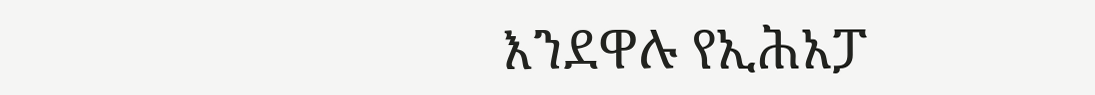እንደዋሉ የኢሕአፓ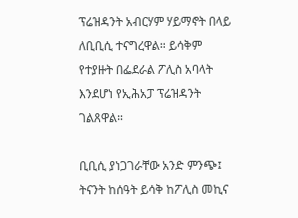ፕሬዝዳንት አብርሃም ሃይማኖት በላይ ለቢቢሲ ተናግረዋል። ይሳቅም የተያዙት በፌደራል ፖሊስ አባላት እንደሆነ የኢሕአፓ ፕሬዝዳንት ገልጸዋል።

ቢቢሲ ያነጋገራቸው አንድ ምንጭ፤ ትናንት ከሰዓት ይሳቅ ከፖሊስ መኪና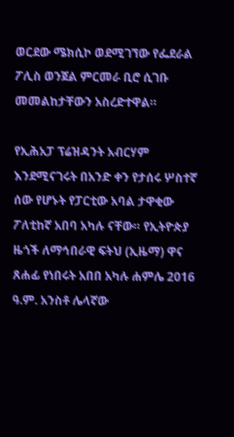ወርደው ሜክሲኮ ወደሚገኘው የፌደራል ፖሊስ ወንጀል ምርመራ ቢሮ ሲገቡ መመልከታቸውን አስረድተዋል።

የኢሕአፓ ፕሬዝዳንት አብርሃም እንደሚናገሩት በአንድ ቀን የታሰሩ ሦስተኛ ሰው የሆኑት የፓርቲው አባል ታዋቂው ፖለቲከኛ አበባ አካሉ ናቸው። የኢትዮጵያ ዜጎች ለማኅበራዊ ፍትህ (ኢዜማ) ዋና ጸሐፊ የነበሩት አበበ አካሉ ሐምሌ 2016 ዓ.ም. አንስቶ ሌላኛው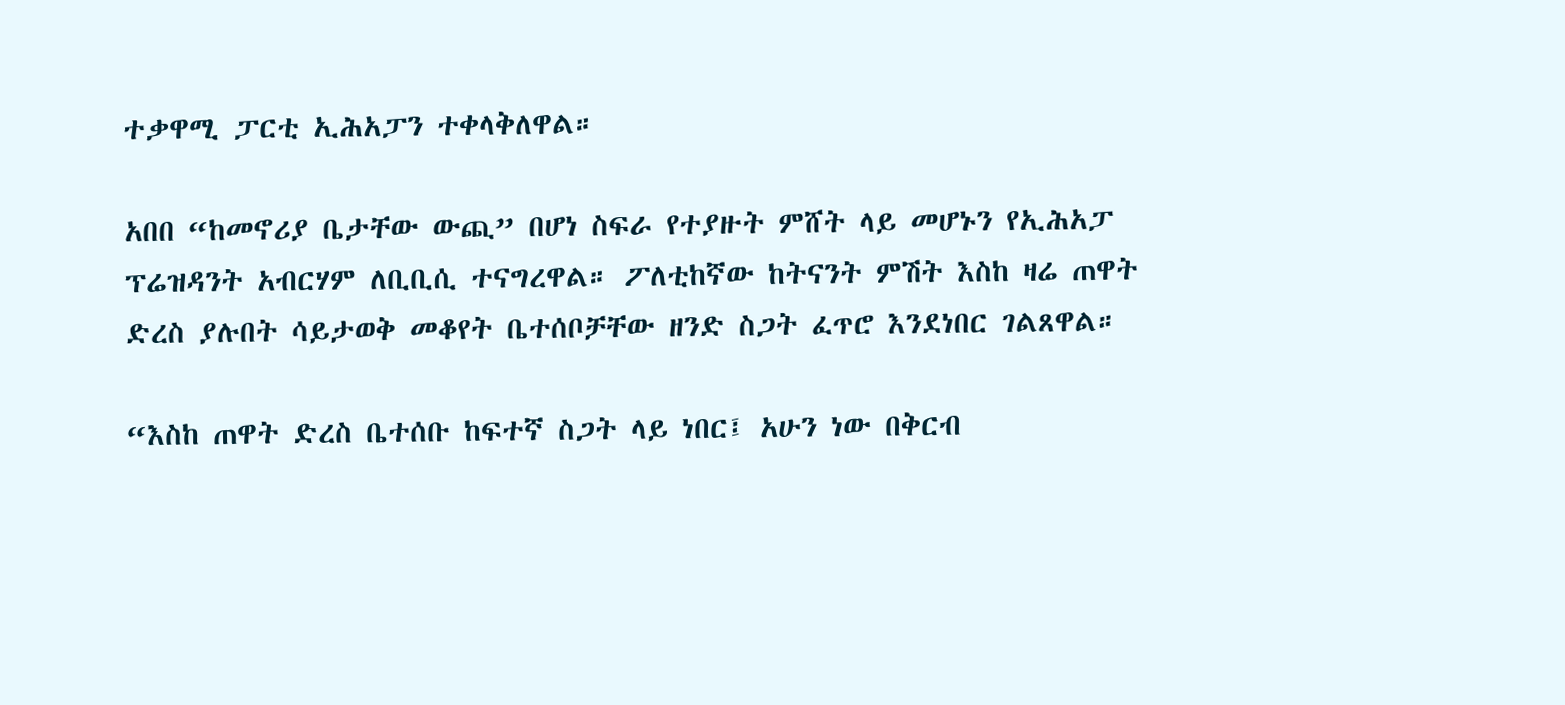ተቃዋሚ ፓርቲ ኢሕአፓን ተቀላቅለዋል።

አበበ “ከመኖሪያ ቤታቸው ውጪ” በሆነ ስፍራ የተያዙት ምሸት ላይ መሆኑን የኢሕአፓ ፕሬዝዳንት አብርሃም ለቢቢሲ ተናግረዋል። ፖለቲከኛው ከትናንት ምሽት እስከ ዛሬ ጠዋት ድረስ ያሉበት ሳይታወቅ መቆየት ቤተሰቦቻቸው ዘንድ ስጋት ፈጥሮ እንደነበር ገልጸዋል።

“እስከ ጠዋት ድረስ ቤተሰቡ ከፍተኛ ስጋት ላይ ነበር፤ አሁን ነው በቅርብ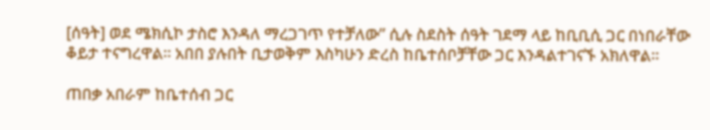[ሰዓት] ወደ ሜክሲኮ ታስሮ እንዳለ ማረጋገጥ የተቻለው” ሲሉ ስደስት ሰዓት ገደማ ላይ ከቢቢሲ ጋር በነበራቸው ቆይታ ተናግረዋል። አበበ ያሉበት ቢታወቅም እስካሁን ድረስ ከቤተሰቦቻቸው ጋር እንዳልተገናኙ አክለዋል።

ጠበቃ አበራም ከቤተሰብ ጋር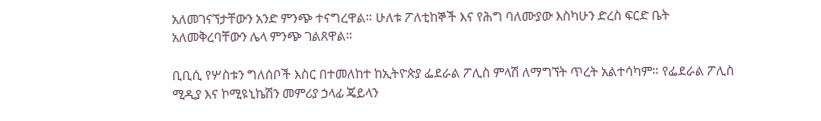አለመገናኘታቸውን አንድ ምንጭ ተናግረዋል። ሁለቱ ፖለቲከኞች እና የሕግ ባለሙያው እስካሁን ድረስ ፍርድ ቤት አለመቅረባቸውን ሌላ ምንጭ ገልጸዋል።

ቢቢሲ የሦስቱን ግለሰቦች እስር በተመለከተ ከኢትዮጵያ ፌደራል ፖሊስ ምላሽ ለማግኘት ጥረት አልተሳካም። የፌደራል ፖሊስ ሚዲያ እና ኮሚዩኒኬሽን መምሪያ ኃላፊ ጄይላን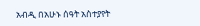አብዲ በአሁኑ ሰዓት አስተያየት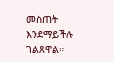መስጠት እንደማይችሉ ገልጸዋል።